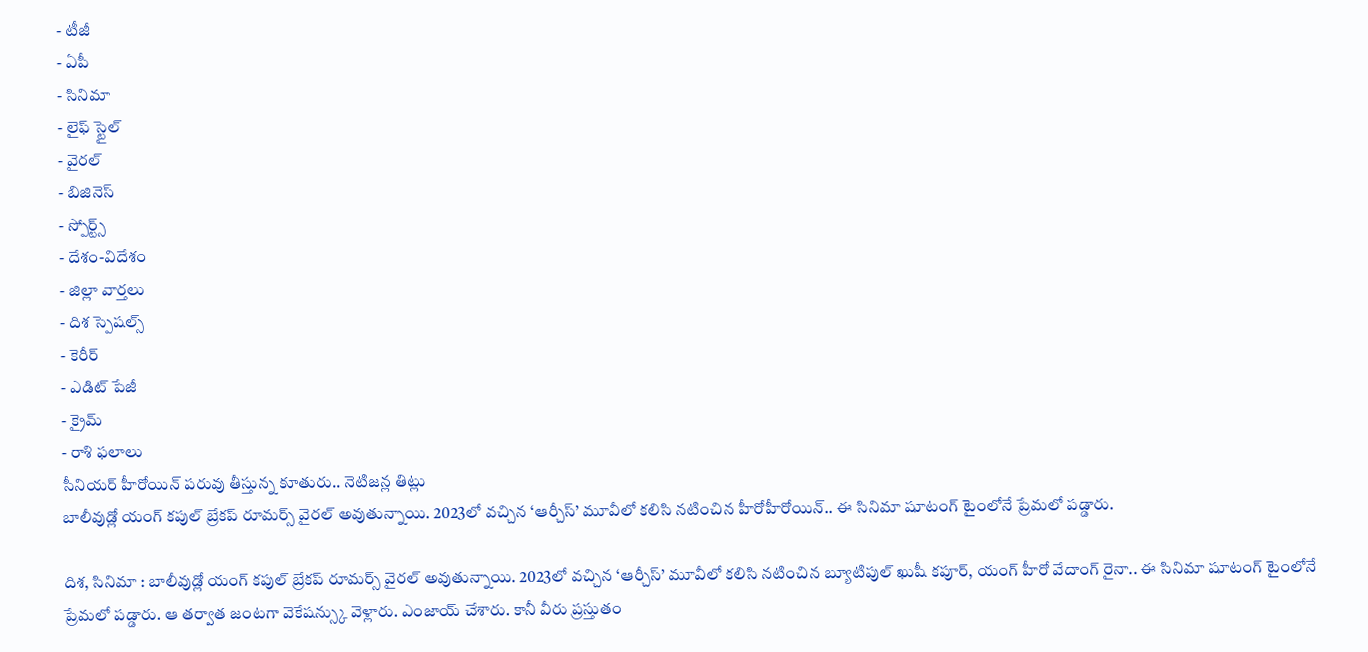- టీజీ
- ఏపీ
- సినిమా
- లైఫ్ స్టైల్
- వైరల్
- బిజినెస్
- స్పోర్ట్స్
- దేశం-విదేశం
- జిల్లా వార్తలు
- దిశ స్పెషల్స్
- కెరీర్
- ఎడిట్ పేజీ
- క్రైమ్
- రాశి ఫలాలు
సీనియర్ హీరోయిన్ పరువు తీస్తున్న కూతురు.. నెటిజన్ల తిట్లు
బాలీవుడ్లో యంగ్ కపుల్ బ్రేకప్ రూమర్స్ వైరల్ అవుతున్నాయి. 2023లో వచ్చిన ‘ఆర్చీస్’ మూవీలో కలిసి నటించిన హీరోహీరోయిన్.. ఈ సినిమా షూటంగ్ టైంలోనే ప్రేమలో పడ్డారు.

దిశ, సినిమా : బాలీవుడ్లో యంగ్ కపుల్ బ్రేకప్ రూమర్స్ వైరల్ అవుతున్నాయి. 2023లో వచ్చిన ‘ఆర్చీస్’ మూవీలో కలిసి నటించిన బ్యూటిపుల్ ఖుషీ కపూర్, యంగ్ హీరో వేదాంగ్ రైనా.. ఈ సినిమా షూటంగ్ టైంలోనే ప్రేమలో పడ్డారు. ఆ తర్వాత జంటగా వెకేషన్స్కు వెళ్లారు. ఎంజాయ్ చేశారు. కానీ వీరు ప్రస్తుతం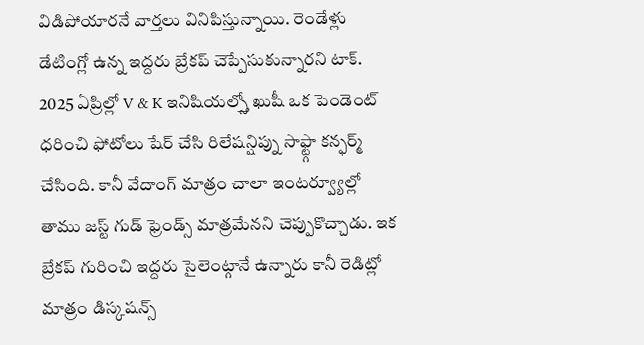విడిపోయారనే వార్తలు వినిపిస్తున్నాయి. రెండేళ్లు డేటింగ్లో ఉన్న ఇద్దరు బ్రేకప్ చెప్పేసుకున్నారని టాక్. 2025 ఏప్రిల్లో V & K ఇనిషియల్స్తో ఖుషీ ఒక పెండెంట్ ధరించి ఫోటోలు షేర్ చేసి రిలేషన్షిప్ను సాఫ్ట్గా కన్ఫర్మ్ చేసింది. కానీ వేదాంగ్ మాత్రం చాలా ఇంటర్వ్యూల్లో తాము జస్ట్ గుడ్ ఫ్రెండ్స్ మాత్రమేనని చెప్పుకొచ్చాడు. ఇక బ్రేకప్ గురించి ఇద్దరు సైలెంట్గానే ఉన్నారు కానీ రెడిట్లో మాత్రం డిస్కషన్స్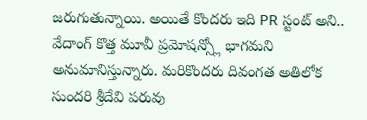జరుగుతున్నాయి. అయితే కొందరు ఇది PR స్టంట్ అని.. వేదాంగ్ కొత్త మూవీ ప్రమోషన్స్లో భాగమని అనుమానిస్తున్నారు. మరికొందరు దివంగత అతిలోక సుందరి శ్రీదేవి పరువు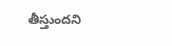తీస్తుందని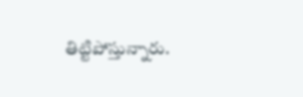తిట్టిపోస్తున్నారు.